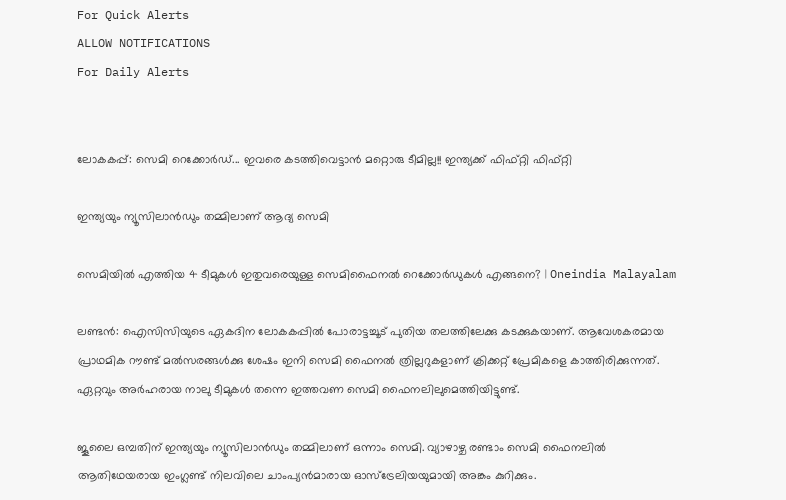For Quick Alerts
ALLOW NOTIFICATIONS
For Daily Alerts


ലോകകപ്പ്: സെമി റെക്കോര്‍ഡ്... ഇവരെ കടത്തിവെട്ടാന്‍ മറ്റൊരു ടീമില്ല!! ഇന്ത്യക്ക് ഫിഫ്റ്റി ഫിഫ്റ്റി

ഇന്ത്യയും ന്യൂസിലാന്‍ഡും തമ്മിലാണ് ആദ്യ സെമി

സെമിയിൽ എത്തിയ 4 ടീമുകൾ ഇതുവരെയുള്ള സെമിഫൈനൽ റെക്കോർഡുകൾ എങ്ങനെ? | Oneindia Malayalam

ലണ്ടന്‍: ഐസിസിയുടെ ഏകദിന ലോകകപ്പില്‍ പോരാട്ടച്ചൂട് പുതിയ തലത്തിലേക്കു കടക്കുകയാണ്. ആവേശകരമായ പ്രാഥമിക റൗണ്ട് മല്‍സരങ്ങള്‍ക്കു ശേഷം ഇനി സെമി ഫൈനല്‍ ത്രില്ലറുകളാണ് ക്രിക്കറ്റ് പ്രേമികളെ കാത്തിരിക്കുന്നത്. ഏറ്റവും അര്‍ഹരായ നാലു ടീമുകള്‍ തന്നെ ഇത്തവണ സെമി ഫൈനലിലുമെത്തിയിട്ടുണ്ട്.

ജൂലൈ ഒമ്പതിന് ഇന്ത്യയും ന്യൂസിലാന്‍ഡും തമ്മിലാണ് ഒന്നാം സെമി. വ്യാഴാഴ്ച രണ്ടാം സെമി ഫൈനലില്‍ ആതിഥേയരായ ഇംഗ്ലണ്ട് നിലവിലെ ചാംപ്യന്‍മാരായ ഓസ്‌ട്രേലിയയുമായി അങ്കം കുറിക്കും.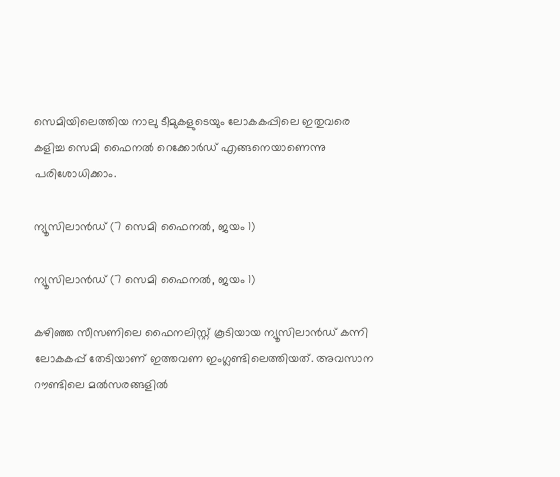സെമിയിലെത്തിയ നാലു ടീമുകളുടെയും ലോകകപ്പിലെ ഇതുവരെ കളിച്ച സെമി ഫൈനല്‍ റെക്കോര്‍ഡ് എങ്ങനെയാണെന്നു പരിശോധിക്കാം.

ന്യൂസിലാന്‍ഡ് (7 സെമി ഫൈനല്‍, ജയം 1)

ന്യൂസിലാന്‍ഡ് (7 സെമി ഫൈനല്‍, ജയം 1)

കഴിഞ്ഞ സീസണിലെ ഫൈനലിസ്റ്റ് കൂടിയായ ന്യൂസിലാന്‍ഡ് കന്നി ലോകകപ്പ് തേടിയാണ് ഇത്തവണ ഇംഗ്ലണ്ടിലെത്തിയത്. അവസാന റൗണ്ടിലെ മല്‍സരങ്ങളില്‍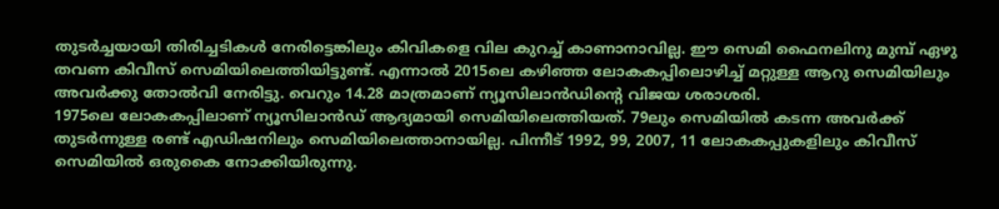തുടര്‍ച്ചയായി തിരിച്ചടികള്‍ നേരിട്ടെങ്കിലും കിവികളെ വില കുറച്ച് കാണാനാവില്ല. ഈ സെമി ഫൈനലിനു മുമ്പ് ഏഴു തവണ കിവീസ് സെമിയിലെത്തിയിട്ടുണ്ട്. എന്നാല്‍ 2015ലെ കഴിഞ്ഞ ലോകകപ്പിലൊഴിച്ച് മറ്റുള്ള ആറു സെമിയിലും അവര്‍ക്കു തോല്‍വി നേരിട്ടു. വെറും 14.28 മാത്രമാണ് ന്യൂസിലാന്‍ഡിന്റെ വിജയ ശരാശരി.
1975ലെ ലോകകപ്പിലാണ് ന്യൂസിലാന്‍ഡ് ആദ്യമായി സെമിയിലെത്തിയത്. 79ലും സെമിയില്‍ കടന്ന അവര്‍ക്ക് തുടര്‍ന്നുള്ള രണ്ട് എഡിഷനിലും സെമിയിലെത്താനായില്ല. പിന്നീട് 1992, 99, 2007, 11 ലോകകപ്പുകളിലും കിവീസ് സെമിയില്‍ ഒരുകൈ നോക്കിയിരുന്നു.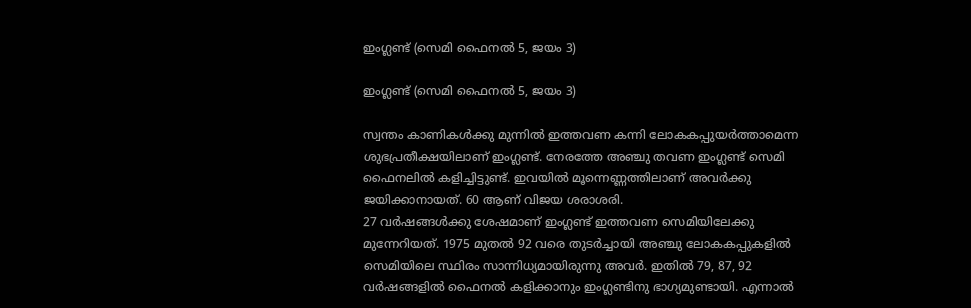ഇംഗ്ലണ്ട് (സെമി ഫൈനല്‍ 5, ജയം 3)

ഇംഗ്ലണ്ട് (സെമി ഫൈനല്‍ 5, ജയം 3)

സ്വന്തം കാണികള്‍ക്കു മുന്നില്‍ ഇത്തവണ കന്നി ലോകകപ്പുയര്‍ത്താമെന്ന ശുഭപ്രതീക്ഷയിലാണ് ഇംഗ്ലണ്ട്. നേരത്തേ അഞ്ചു തവണ ഇംഗ്ലണ്ട് സെമി ഫൈനലില്‍ കളിച്ചിട്ടുണ്ട്. ഇവയില്‍ മൂന്നെണ്ണത്തിലാണ് അവര്‍ക്കു ജയിക്കാനായത്. 60 ആണ് വിജയ ശരാശരി.
27 വര്‍ഷങ്ങള്‍ക്കു ശേഷമാണ് ഇംഗ്ലണ്ട് ഇത്തവണ സെമിയിലേക്കു മുന്നേറിയത്. 1975 മുതല്‍ 92 വരെ തുടര്‍ച്ചായി അഞ്ചു ലോകകപ്പുകളില്‍ സെമിയിലെ സ്ഥിരം സാന്നിധ്യമായിരുന്നു അവര്‍. ഇതില്‍ 79, 87, 92 വര്‍ഷങ്ങളില്‍ ഫൈനല്‍ കളിക്കാനും ഇംഗ്ലണ്ടിനു ഭാഗ്യമുണ്ടായി. എന്നാല്‍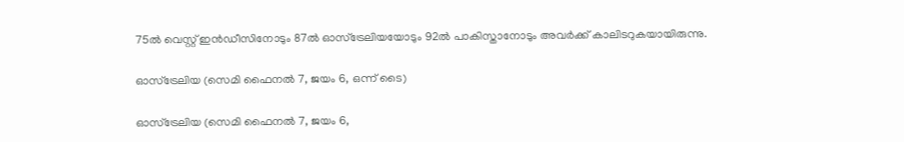75ല്‍ വെസ്റ്റ് ഇന്‍ഡീസിനോടും 87ല്‍ ഓസ്‌ട്രേലിയയോടും 92ല്‍ പാകിസ്താനോടും അവര്‍ക്ക് കാലിടറുകയായിരുന്നു.

ഓസ്‌ട്രേലിയ (സെമി ഫൈനല്‍ 7, ജയം 6, ഒന്ന് ടൈ)

ഓസ്‌ട്രേലിയ (സെമി ഫൈനല്‍ 7, ജയം 6,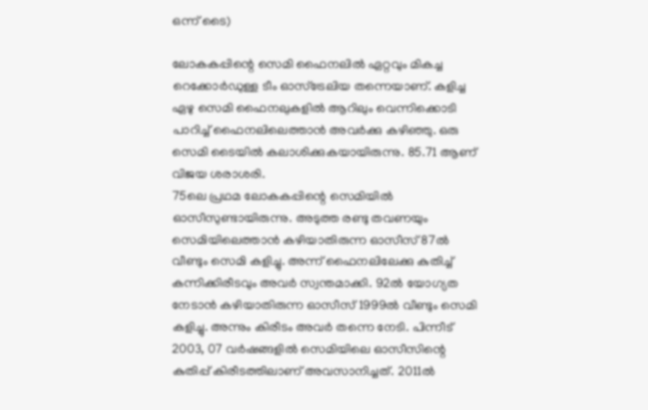ഒന്ന് ടൈ)

ലോകകപ്പിന്റെ സെമി ഫൈനലില്‍ ഏറ്റവും മികച്ച റെക്കോര്‍ഡുള്ള ടീം ഓസ്‌ട്രേലിയ തന്നെയാണ്. കളിച്ച ഏഴു സെമി ഫൈനലുകളില്‍ ആറിലും വെന്നിക്കൊടി പാറിച്ച് ഫൈനലിലെത്താന്‍ അവര്‍ക്കു കഴിഞ്ഞു. ഒരു സെമി ടൈയില്‍ കലാശിക്കുകയായിരുന്നു. 85.71 ആണ് വിജയ ശരാശരി.
75ലെ പ്രഥമ ലോകകപ്പിന്റെ സെമിയില്‍ ഓസീസുണ്ടായിരുന്നു. അടുത്ത രണ്ടു തവണയും സെമിയിലെത്താന്‍ കഴിയാതിരുന്ന ഓസീസ് 87ല്‍ വീണ്ടും സെമി കളിച്ചു. അന്ന് ഫൈനലിലേക്കു കുതിച്ച് കന്നിക്കിരീടവും അവര്‍ സ്വന്തമാക്കി. 92ല്‍ യോഗ്യത നേടാന്‍ കഴിയാതിരുന്ന ഓസീസ് 1999ല്‍ വീണ്ടും സെമി കളിച്ചു. അന്നും കിരീടം അവര്‍ തന്നെ നേടി. പിന്നീട് 2003, 07 വര്‍ഷങ്ങളില്‍ സെമിയിലെ ഓസീസിന്റെ കുതിപ്പ് കിരീടത്തിലാണ് അവസാനിച്ചത്. 2011ല്‍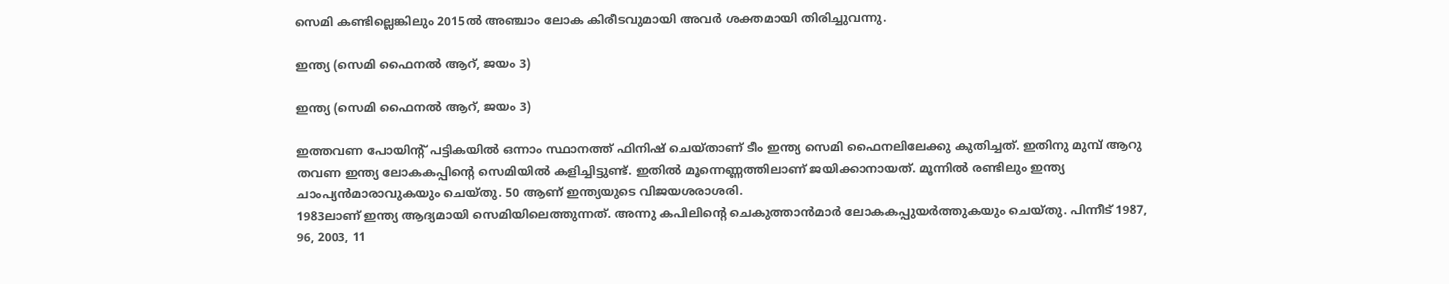സെമി കണ്ടില്ലെങ്കിലും 2015ല്‍ അഞ്ചാം ലോക കിരീടവുമായി അവര്‍ ശക്തമായി തിരിച്ചുവന്നു.

ഇന്ത്യ (സെമി ഫൈനല്‍ ആറ്, ജയം 3)

ഇന്ത്യ (സെമി ഫൈനല്‍ ആറ്, ജയം 3)

ഇത്തവണ പോയിന്റ് പട്ടികയില്‍ ഒന്നാം സ്ഥാനത്ത് ഫിനിഷ് ചെയ്താണ് ടീം ഇന്ത്യ സെമി ഫൈനലിലേക്കു കുതിച്ചത്. ഇതിനു മുമ്പ് ആറു തവണ ഇന്ത്യ ലോകകപ്പിന്റെ സെമിയില്‍ കളിച്ചിട്ടുണ്ട്. ഇതില്‍ മൂന്നെണ്ണത്തിലാണ് ജയിക്കാനായത്. മൂന്നില്‍ രണ്ടിലും ഇന്ത്യ ചാംപ്യന്‍മാരാവുകയും ചെയ്തു. 50 ആണ് ഇന്ത്യയുടെ വിജയശരാശരി.
1983ലാണ് ഇന്ത്യ ആദ്യമായി സെമിയിലെത്തുന്നത്. അന്നു കപിലിന്റെ ചെകുത്താന്‍മാര്‍ ലോകകപ്പുയര്‍ത്തുകയും ചെയ്തു. പിന്നീട് 1987, 96, 2003, 11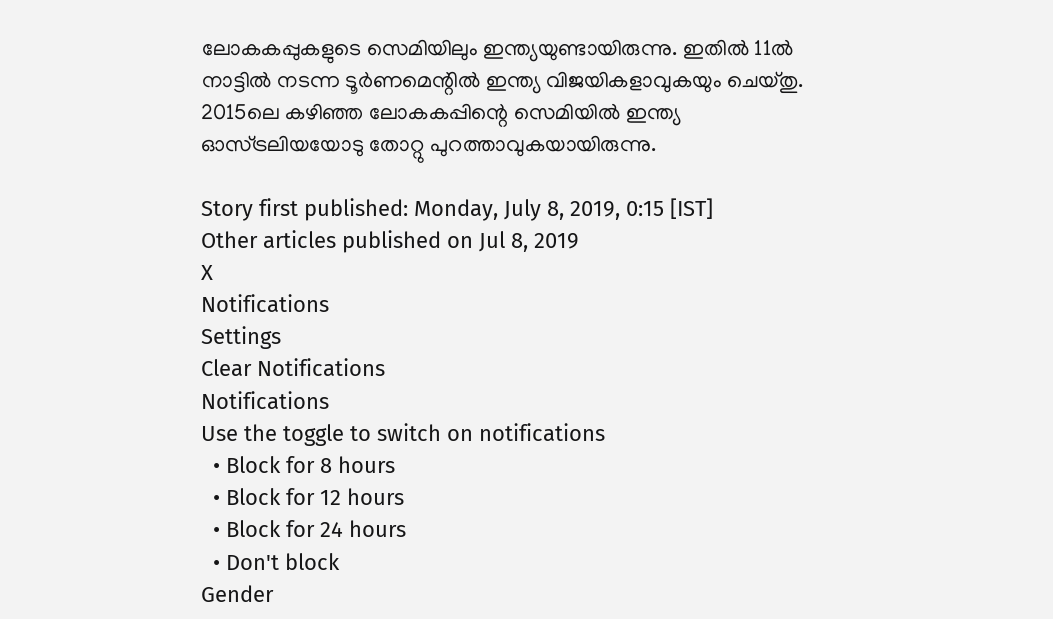ലോകകപ്പുകളുടെ സെമിയിലും ഇന്ത്യയുണ്ടായിരുന്നു. ഇതില്‍ 11ല്‍ നാട്ടില്‍ നടന്ന ടൂര്‍ണമെന്റില്‍ ഇന്ത്യ വിജയികളാവുകയും ചെയ്തു. 2015ലെ കഴിഞ്ഞ ലോകകപ്പിന്റെ സെമിയില്‍ ഇന്ത്യ ഓസ്ട്രലിയയോടു തോറ്റു പുറത്താവുകയായിരുന്നു.

Story first published: Monday, July 8, 2019, 0:15 [IST]
Other articles published on Jul 8, 2019
X
Notifications
Settings
Clear Notifications
Notifications
Use the toggle to switch on notifications
  • Block for 8 hours
  • Block for 12 hours
  • Block for 24 hours
  • Don't block
Gender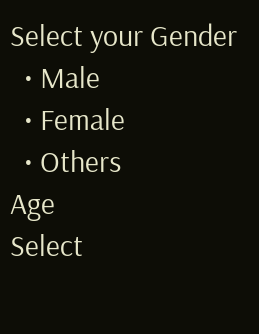Select your Gender
  • Male
  • Female
  • Others
Age
Select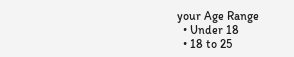your Age Range
  • Under 18
  • 18 to 25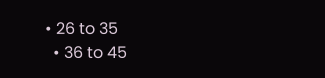• 26 to 35
  • 36 to 45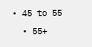• 45 to 55
  • 55+